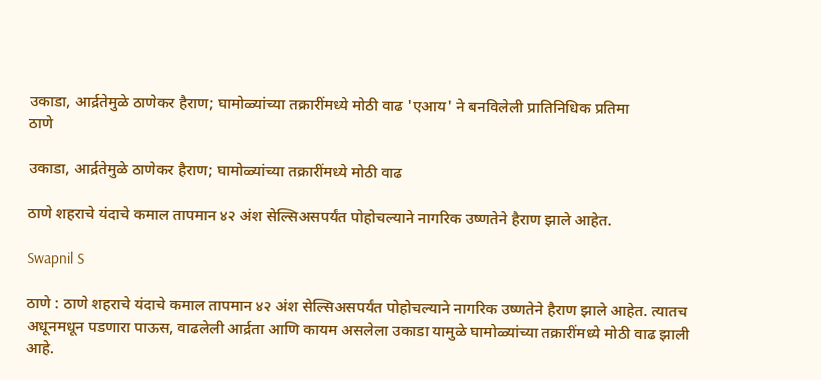उकाडा, आर्द्रतेमुळे ठाणेकर हैराण; घामोळ्यांच्या तक्रारींमध्ये मोठी वाढ 'एआय' ने बनविलेली प्रातिनिधिक प्रतिमा
ठाणे

उकाडा, आर्द्रतेमुळे ठाणेकर हैराण; घामोळ्यांच्या तक्रारींमध्ये मोठी वाढ

ठाणे शहराचे यंदाचे कमाल तापमान ४२ अंश सेल्सिअसपर्यंत पोहोचल्याने नागरिक उष्णतेने हैराण झाले आहेत.

Swapnil S

ठाणे : ठाणे शहराचे यंदाचे कमाल तापमान ४२ अंश सेल्सिअसपर्यंत पोहोचल्याने नागरिक उष्णतेने हैराण झाले आहेत. त्यातच अधूनमधून पडणारा पाऊस, वाढलेली आर्द्रता आणि कायम असलेला उकाडा यामुळे घामोळ्यांच्या तक्रारींमध्ये मोठी वाढ झाली आहे.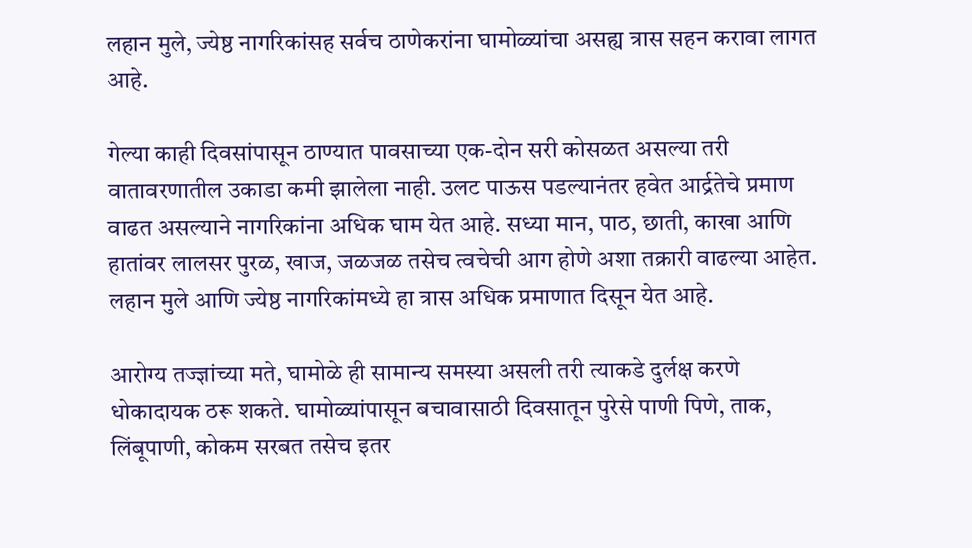लहान मुले, ज्येष्ठ नागरिकांसह सर्वच ठाणेकरांना घामोळ्यांचा असह्य त्रास सहन करावा लागत आहे.

गेल्या काही दिवसांपासून ठाण्यात पावसाच्या एक-दोन सरी कोसळत असल्या तरी वातावरणातील उकाडा कमी झालेला नाही. उलट पाऊस पडल्यानंतर हवेत आर्द्रतेचे प्रमाण वाढत असल्याने नागरिकांना अधिक घाम येत आहे. सध्या मान, पाठ, छाती, काखा आणि हातांवर लालसर पुरळ, खाज, जळजळ तसेच त्वचेची आग होणे अशा तक्रारी वाढल्या आहेत. लहान मुले आणि ज्येष्ठ नागरिकांमध्ये हा त्रास अधिक प्रमाणात दिसून येत आहे.

आरोग्य तज्ज्ञांच्या मते, घामोळे ही सामान्य समस्या असली तरी त्याकडे दुर्लक्ष करणे धोकादायक ठरू शकते. घामोळ्यांपासून बचावासाठी दिवसातून पुरेसे पाणी पिणे, ताक, लिंबूपाणी, कोकम सरबत तसेच इतर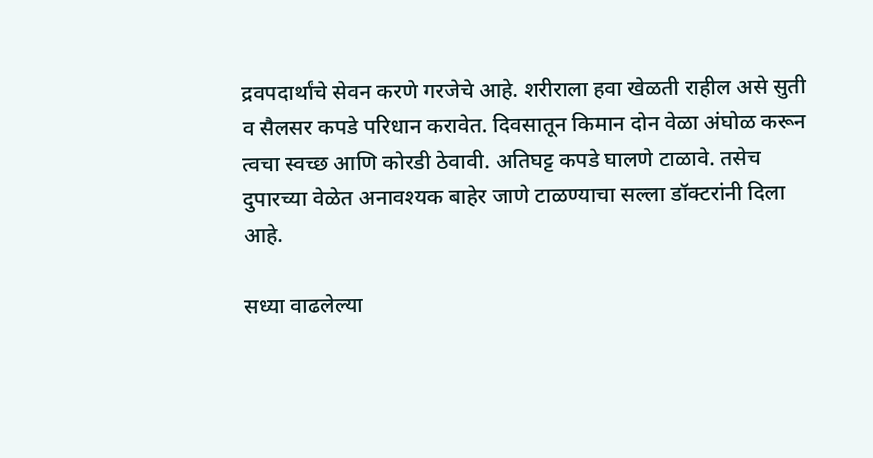द्रवपदार्थांचे सेवन करणे गरजेचे आहे. शरीराला हवा खेळती राहील असे सुती व सैलसर कपडे परिधान करावेत. दिवसातून किमान दोन वेळा अंघोळ करून त्वचा स्वच्छ आणि कोरडी ठेवावी. अतिघट्ट कपडे घालणे टाळावे. तसेच दुपारच्या वेळेत अनावश्यक बाहेर जाणे टाळण्याचा सल्ला डॉक्टरांनी दिला आहे.

सध्या वाढलेल्या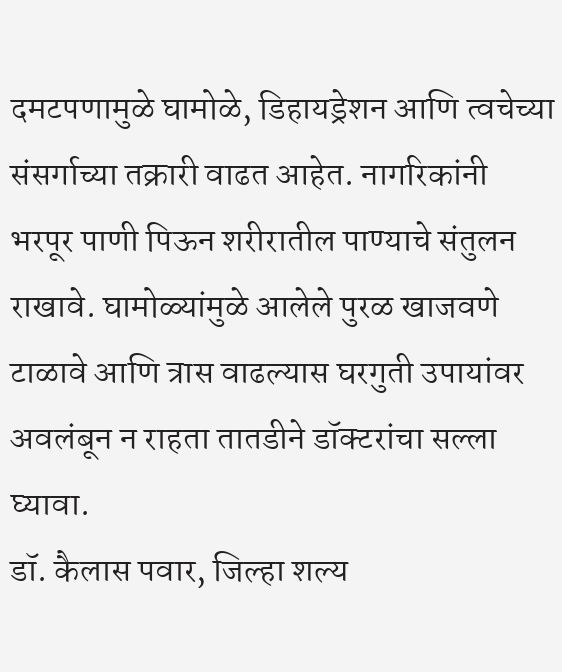दमटपणामुळे घामोळे, डिहायड्रेशन आणि त्वचेच्या संसर्गाच्या तक्रारी वाढत आहेत. नागरिकांनी भरपूर पाणी पिऊन शरीरातील पाण्याचे संतुलन राखावे. घामोळ्यांमुळे आलेले पुरळ खाजवणे टाळावे आणि त्रास वाढल्यास घरगुती उपायांवर अवलंबून न राहता तातडीने डॉक्टरांचा सल्ला घ्यावा.
डॉ. कैलास पवार, जिल्हा शल्य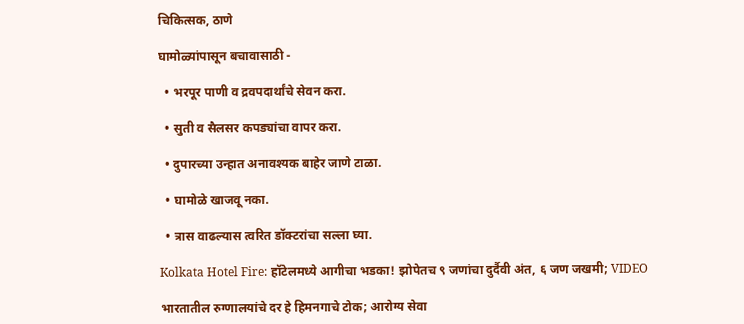चिकित्सक, ठाणे

घामोळ्यांपासून बचावासाठी -

  • भरपूर पाणी व द्रवपदार्थांचे सेवन करा.

  • सुती व सैलसर कपड्यांचा वापर करा.

  • दुपारच्या उन्हात अनावश्यक बाहेर जाणे टाळा.

  • घामोळे खाजवू नका.

  • त्रास वाढल्यास त्वरित डॉक्टरांचा सल्ला घ्या.

Kolkata Hotel Fire: हॉटेलमध्ये आगीचा भडका! झोपेतच ९ जणांचा दुर्दैवी अंत, ६ जण जखमी; VIDEO

भारतातील रुग्णालयांचे दर हे हिमनगाचे टोक; आरोग्य सेवा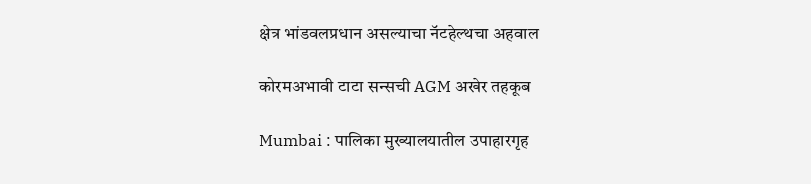क्षेत्र भांडवलप्रधान असल्याचा नॅटहेल्थचा अहवाल

कोरमअभावी टाटा सन्सची AGM अखेर तहकूब

Mumbai : पालिका मुख्यालयातील उपाहारगृह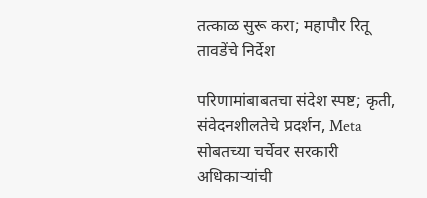तत्काळ सुरू करा; महापौर रितू तावडेंचे निर्देश

परिणामांबाबतचा संदेश स्पष्ट; कृती, संवेदनशीलतेचे प्रदर्शन, Meta सोबतच्या चर्चेवर सरकारी अधिकाऱ्यांची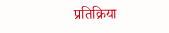प्रतिक्रिया